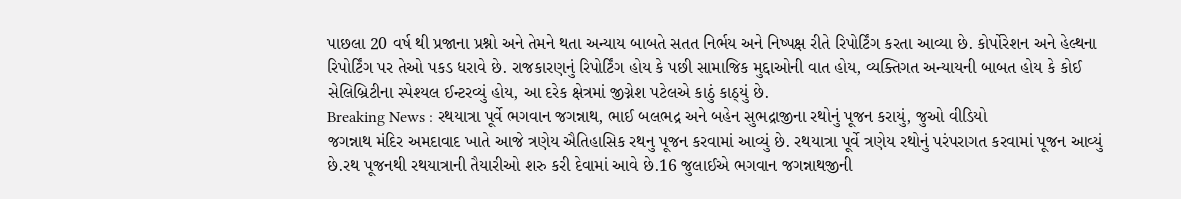પાછલા 20 વર્ષ થી પ્રજાના પ્રશ્નો અને તેમને થતા અન્યાય બાબતે સતત નિર્ભય અને નિષ્પક્ષ રીતે રિપોર્ટિંગ કરતા આવ્યા છે. કોર્પોરેશન અને હેલ્થના રિપોર્ટિંગ પર તેઓ પકડ ધરાવે છે. રાજકારણનું રિપોર્ટિંગ હોય કે પછી સામાજિક મુદ્દાઓની વાત હોય, વ્યક્તિગત અન્યાયની બાબત હોય કે કોઈ સેલિબ્રિટીના સ્પેશ્યલ ઈન્ટરવ્યું હોય, આ દરેક ક્ષેત્રમાં જીગ્નેશ પટેલએ કાઠું કાઠ્યું છે.
Breaking News : રથયાત્રા પૂર્વે ભગવાન જગન્નાથ, ભાઈ બલભદ્ર અને બહેન સુભદ્રાજીના રથોનું પૂજન કરાયું, જુઓ વીડિયો
જગન્નાથ મંદિર અમદાવાદ ખાતે આજે ત્રણેય ઐતિહાસિક રથનુ પૂજન કરવામાં આવ્યું છે. રથયાત્રા પૂર્વે ત્રણેય રથોનું પરંપરાગત કરવામાં પૂજન આવ્યું છે.રથ પૂજનથી રથયાત્રાની તૈયારીઓ શરુ કરી દેવામાં આવે છે.16 જુલાઈએ ભગવાન જગન્નાથજીની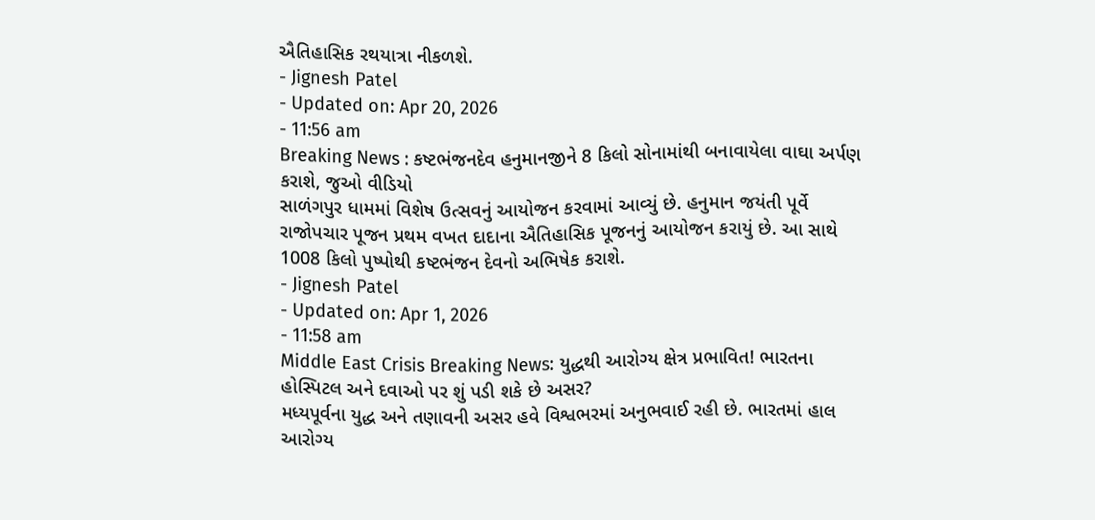ઐતિહાસિક રથયાત્રા નીકળશે.
- Jignesh Patel
- Updated on: Apr 20, 2026
- 11:56 am
Breaking News : કષ્ટભંજનદેવ હનુમાનજીને 8 કિલો સોનામાંથી બનાવાયેલા વાઘા અર્પણ કરાશે, જુઓ વીડિયો
સાળંગપુર ધામમાં વિશેષ ઉત્સવનું આયોજન કરવામાં આવ્યું છે. હનુમાન જયંતી પૂર્વે રાજોપચાર પૂજન પ્રથમ વખત દાદાના ઐતિહાસિક પૂજનનું આયોજન કરાયું છે. આ સાથે 1008 કિલો પુષ્પોથી કષ્ટભંજન દેવનો અભિષેક કરાશે.
- Jignesh Patel
- Updated on: Apr 1, 2026
- 11:58 am
Middle East Crisis Breaking News: યુદ્ધથી આરોગ્ય ક્ષેત્ર પ્રભાવિત! ભારતના હોસ્પિટલ અને દવાઓ પર શું પડી શકે છે અસર?
મધ્યપૂર્વના યુદ્ધ અને તણાવની અસર હવે વિશ્વભરમાં અનુભવાઈ રહી છે. ભારતમાં હાલ આરોગ્ય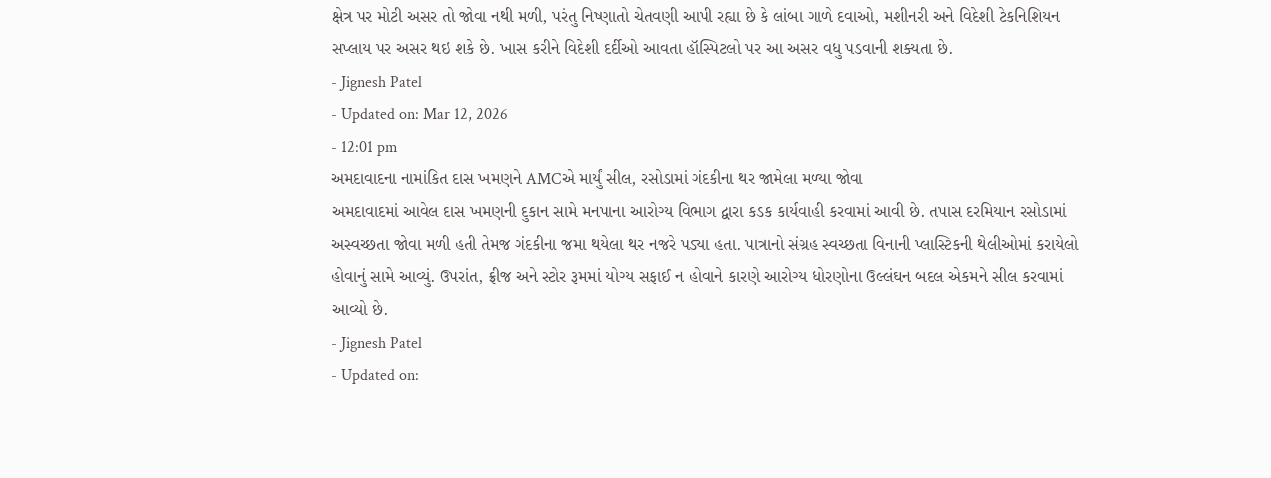ક્ષેત્ર પર મોટી અસર તો જોવા નથી મળી, પરંતુ નિષ્ણાતો ચેતવણી આપી રહ્યા છે કે લાંબા ગાળે દવાઓ, મશીનરી અને વિદેશી ટેકનિશિયન સપ્લાય પર અસર થઇ શકે છે. ખાસ કરીને વિદેશી દર્દીઓ આવતા હૉસ્પિટલો પર આ અસર વધુ પડવાની શક્યતા છે.
- Jignesh Patel
- Updated on: Mar 12, 2026
- 12:01 pm
અમદાવાદના નામાંકિત દાસ ખમણને AMCએ માર્યું સીલ, રસોડામાં ગંદકીના થર જામેલા મળ્યા જોવા
અમદાવાદમાં આવેલ દાસ ખમણની દુકાન સામે મનપાના આરોગ્ય વિભાગ દ્વારા કડક કાર્યવાહી કરવામાં આવી છે. તપાસ દરમિયાન રસોડામાં અસ્વચ્છતા જોવા મળી હતી તેમજ ગંદકીના જમા થયેલા થર નજરે પડ્યા હતા. પાત્રાનો સંગ્રહ સ્વચ્છતા વિનાની પ્લાસ્ટિકની થેલીઓમાં કરાયેલો હોવાનું સામે આવ્યું. ઉપરાંત, ફ્રીજ અને સ્ટોર રૂમમાં યોગ્ય સફાઈ ન હોવાને કારણે આરોગ્ય ધોરણોના ઉલ્લંઘન બદલ એકમને સીલ કરવામાં આવ્યો છે.
- Jignesh Patel
- Updated on: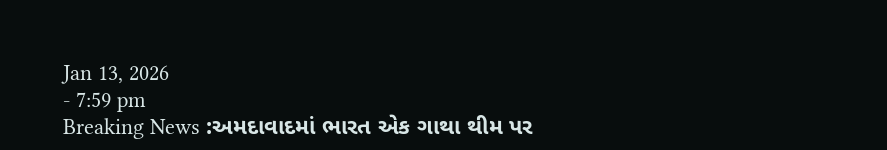Jan 13, 2026
- 7:59 pm
Breaking News :અમદાવાદમાં ભારત એક ગાથા થીમ પર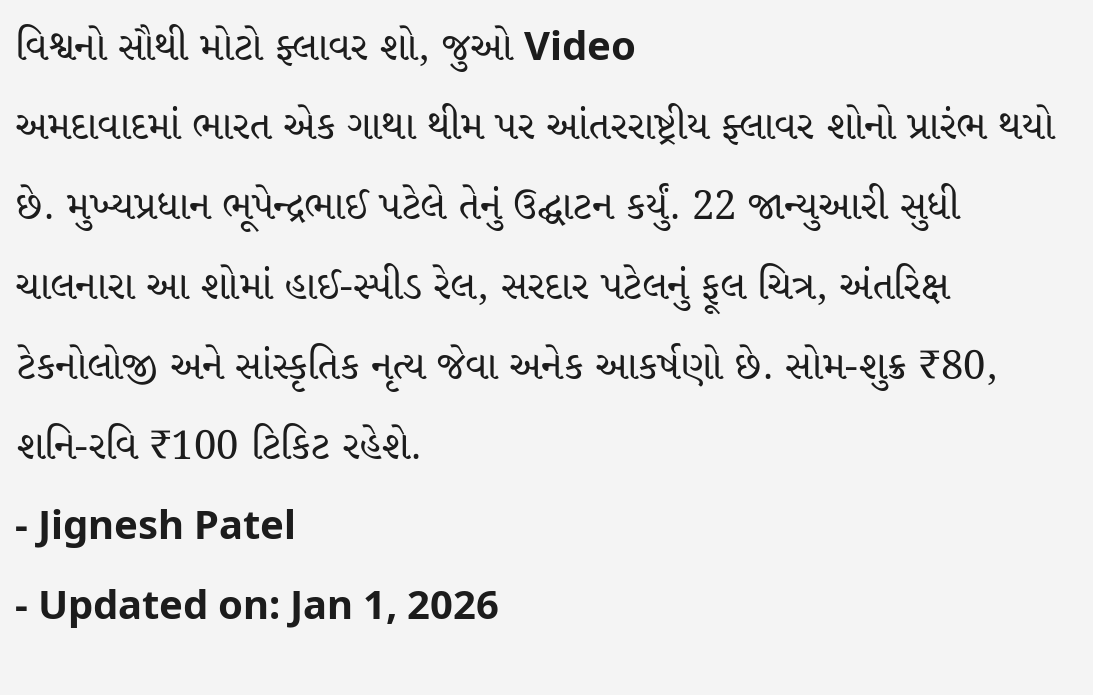વિશ્વનો સૌથી મોટો ફ્લાવર શો, જુઓ Video
અમદાવાદમાં ભારત એક ગાથા થીમ પર આંતરરાષ્ટ્રીય ફ્લાવર શોનો પ્રારંભ થયો છે. મુખ્યપ્રધાન ભૂપેન્દ્રભાઈ પટેલે તેનું ઉદ્ઘાટન કર્યું. 22 જાન્યુઆરી સુધી ચાલનારા આ શોમાં હાઈ-સ્પીડ રેલ, સરદાર પટેલનું ફૂલ ચિત્ર, અંતરિક્ષ ટેકનોલોજી અને સાંસ્કૃતિક નૃત્ય જેવા અનેક આકર્ષણો છે. સોમ-શુક્ર ₹80, શનિ-રવિ ₹100 ટિકિટ રહેશે.
- Jignesh Patel
- Updated on: Jan 1, 2026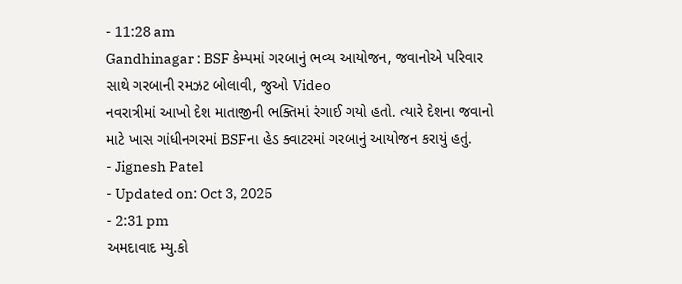- 11:28 am
Gandhinagar : BSF કેમ્પમાં ગરબાનું ભવ્ય આયોજન, જવાનોએ પરિવાર સાથે ગરબાની રમઝટ બોલાવી, જુઓ Video
નવરાત્રીમાં આખો દેશ માતાજીની ભક્તિમાં રંગાઈ ગયો હતો. ત્યારે દેશના જવાનો માટે ખાસ ગાંધીનગરમાં BSFના હેડ ક્વાટરમાં ગરબાનું આયોજન કરાયું હતું.
- Jignesh Patel
- Updated on: Oct 3, 2025
- 2:31 pm
અમદાવાદ મ્યુ.કો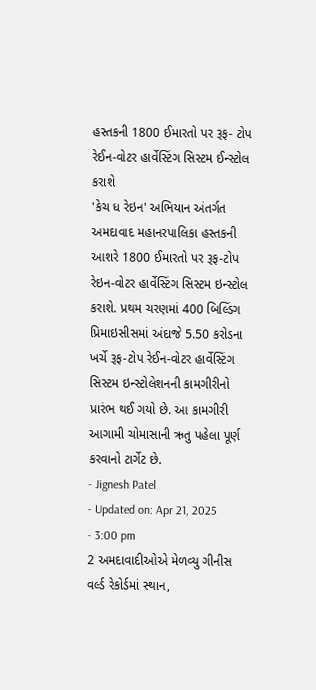હસ્તકની 1800 ઈમારતો પર રૂફ- ટોપ રેઈન-વોટર હાર્વેસ્ટિંગ સિસ્ટમ ઈન્સ્ટોલ કરાશે
'કેચ ધ રેઇન' અભિયાન અંતર્ગત અમદાવાદ મહાનરપાલિકા હસ્તકની આશરે 1800 ઈમારતો પર રૂફ-ટોપ રેઇન-વોટર હાર્વેસ્ટિંગ સિસ્ટમ ઇન્સ્ટોલ કરાશે. પ્રથમ ચરણમાં 400 બિલ્ડિંગ પ્રિમાઇસીસમાં અંદાજે 5.50 કરોડના ખર્ચે રૂફ-ટોપ રેઈન-વોટર હાર્વેસ્ટિંગ સિસ્ટમ ઇન્સ્ટોલેશનની કામગીરીનો પ્રારંભ થઈ ગયો છે. આ કામગીરી આગામી ચોમાસાની ઋતુ પહેલા પૂર્ણ કરવાનો ટાર્ગેટ છે.
- Jignesh Patel
- Updated on: Apr 21, 2025
- 3:00 pm
2 અમદાવાદીઓએ મેળવ્યુ ગીનીસ વર્લ્ડ રેકોર્ડમાં સ્થાન,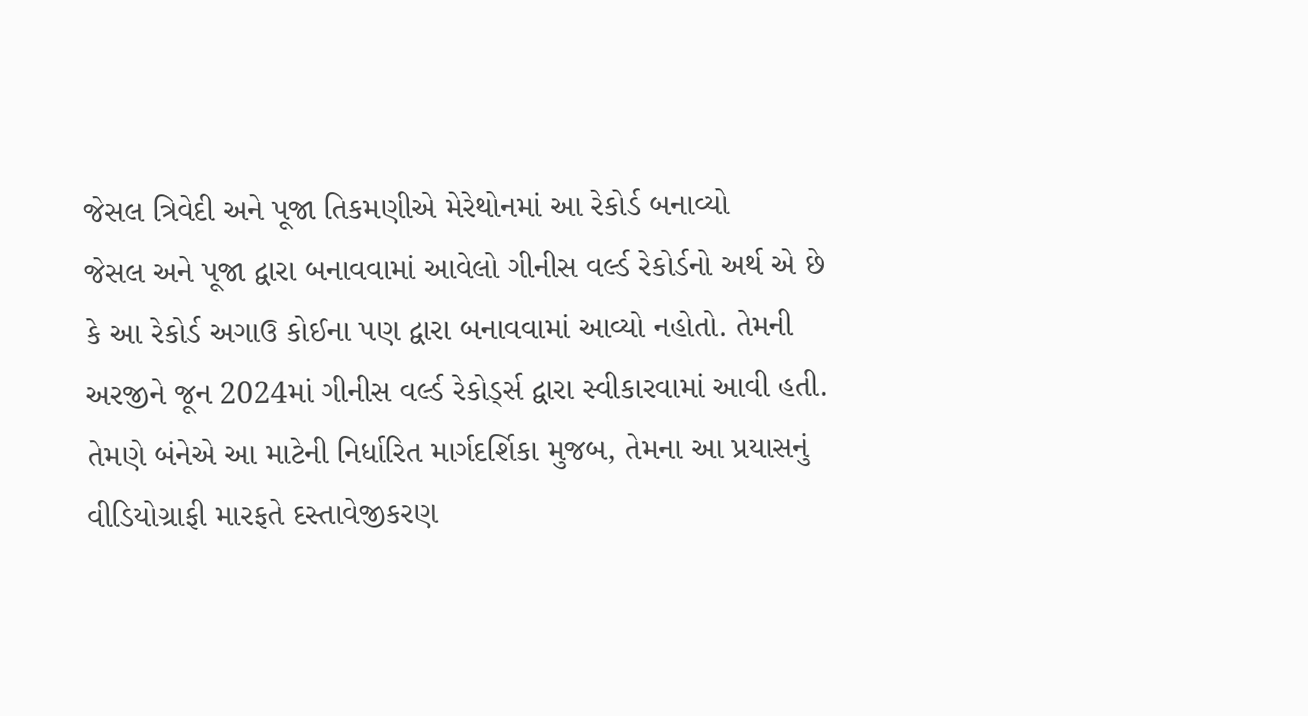જેસલ ત્રિવેદી અને પૂજા તિકમણીએ મેરેથોનમાં આ રેકોર્ડ બનાવ્યો
જેસલ અને પૂજા દ્વારા બનાવવામાં આવેલો ગીનીસ વર્લ્ડ રેકોર્ડનો અર્થ એ છે કે આ રેકોર્ડ અગાઉ કોઈના પણ દ્વારા બનાવવામાં આવ્યો નહોતો. તેમની અરજીને જૂન 2024માં ગીનીસ વર્લ્ડ રેકોર્ડ્સ દ્વારા સ્વીકારવામાં આવી હતી. તેમણે બંનેએ આ માટેની નિર્ધારિત માર્ગદર્શિકા મુજબ, તેમના આ પ્રયાસનું વીડિયોગ્રાફી મારફતે દસ્તાવેજીકરણ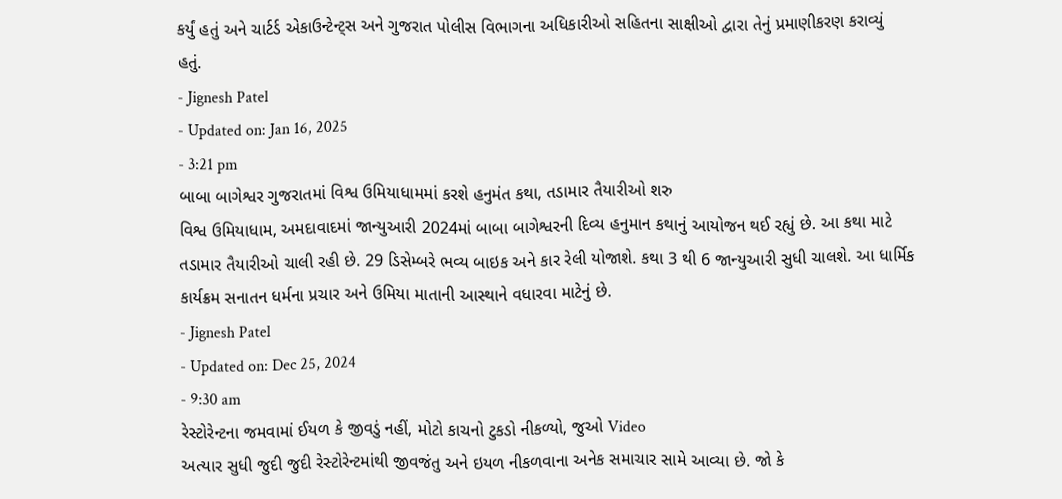કર્યું હતું અને ચાર્ટર્ડ એકાઉન્ટેન્ટ્સ અને ગુજરાત પોલીસ વિભાગના અધિકારીઓ સહિતના સાક્ષીઓ દ્વારા તેનું પ્રમાણીકરણ કરાવ્યું હતું.
- Jignesh Patel
- Updated on: Jan 16, 2025
- 3:21 pm
બાબા બાગેશ્વર ગુજરાતમાં વિશ્વ ઉમિયાધામમાં કરશે હનુમંત કથા, તડામાર તૈયારીઓ શરુ
વિશ્વ ઉમિયાધામ, અમદાવાદમાં જાન્યુઆરી 2024માં બાબા બાગેશ્વરની દિવ્ય હનુમાન કથાનું આયોજન થઈ રહ્યું છે. આ કથા માટે તડામાર તૈયારીઓ ચાલી રહી છે. 29 ડિસેમ્બરે ભવ્ય બાઇક અને કાર રેલી યોજાશે. કથા 3 થી 6 જાન્યુઆરી સુધી ચાલશે. આ ધાર્મિક કાર્યક્રમ સનાતન ધર્મના પ્રચાર અને ઉમિયા માતાની આસ્થાને વધારવા માટેનું છે.
- Jignesh Patel
- Updated on: Dec 25, 2024
- 9:30 am
રેસ્ટોરેન્ટના જમવામાં ઈયળ કે જીવડું નહીં, મોટો કાચનો ટુકડો નીકળ્યો, જુઓ Video
અત્યાર સુધી જુદી જુદી રેસ્ટોરેન્ટમાંથી જીવજંતુ અને ઇયળ નીકળવાના અનેક સમાચાર સામે આવ્યા છે. જો કે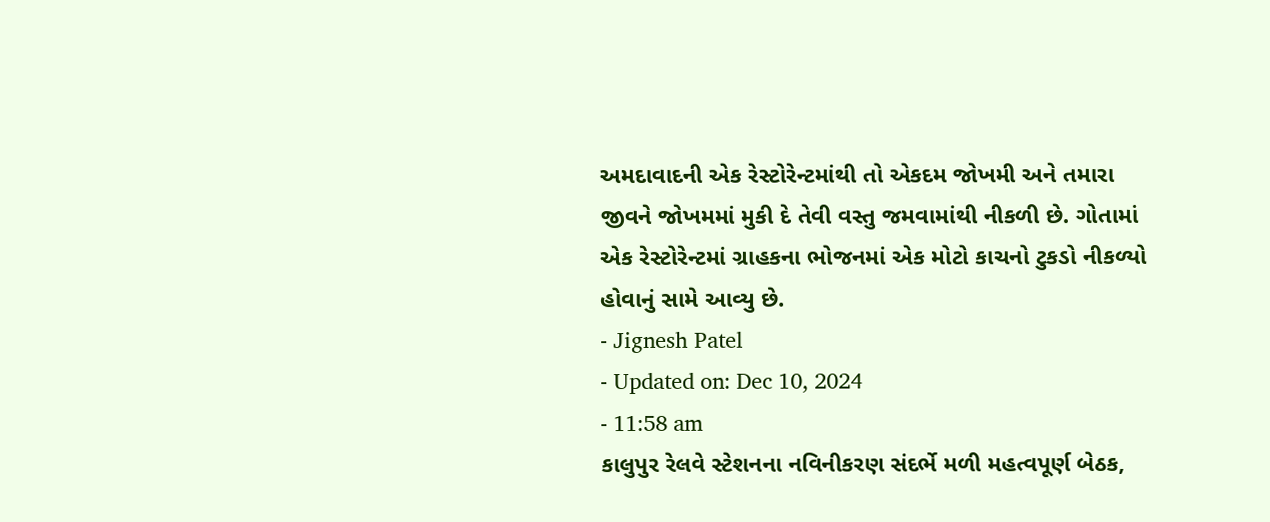અમદાવાદની એક રેસ્ટોરેન્ટમાંથી તો એકદમ જોખમી અને તમારા જીવને જોખમમાં મુકી દે તેવી વસ્તુ જમવામાંથી નીકળી છે. ગોતામાં એક રેસ્ટોરેન્ટમાં ગ્રાહકના ભોજનમાં એક મોટો કાચનો ટુકડો નીકળ્યો હોવાનું સામે આવ્યુ છે.
- Jignesh Patel
- Updated on: Dec 10, 2024
- 11:58 am
કાલુપુર રેલવે સ્ટેશનના નવિનીકરણ સંદર્ભે મળી મહત્વપૂર્ણ બેઠક,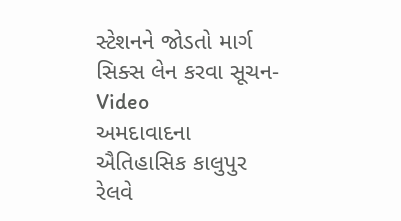સ્ટેશનને જોડતો માર્ગ સિક્સ લેન કરવા સૂચન- Video
અમદાવાદના ઐતિહાસિક કાલુપુર રેલવે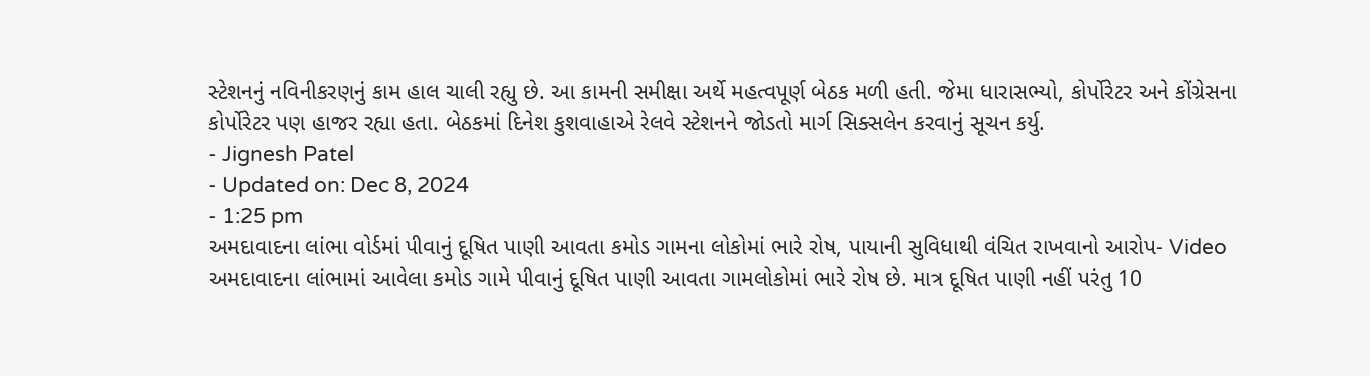સ્ટેશનનું નવિનીકરણનું કામ હાલ ચાલી રહ્યુ છે. આ કામની સમીક્ષા અર્થે મહત્વપૂર્ણ બેઠક મળી હતી. જેમા ધારાસભ્યો, કોર્પોરેટર અને કોંગ્રેસના કોર્પોરેટર પણ હાજર રહ્યા હતા. બેઠકમાં દિનેશ કુશવાહાએ રેલવે સ્ટેશનને જોડતો માર્ગ સિક્સલેન કરવાનું સૂચન કર્યુ.
- Jignesh Patel
- Updated on: Dec 8, 2024
- 1:25 pm
અમદાવાદના લાંભા વોર્ડમાં પીવાનું દૂષિત પાણી આવતા કમોડ ગામના લોકોમાં ભારે રોષ, પાયાની સુવિધાથી વંચિત રાખવાનો આરોપ- Video
અમદાવાદના લાંભામાં આવેલા કમોડ ગામે પીવાનું દૂષિત પાણી આવતા ગામલોકોમાં ભારે રોષ છે. માત્ર દૂષિત પાણી નહીં પરંતુ 10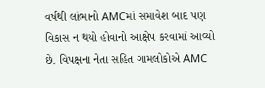વર્ષથી લાંભાનો AMCમાં સમાવેશ બાદ પણ વિકાસ ન થયો હોવાનો આક્ષેપ કરવામાં આવ્યો છે. વિપક્ષના નેતા સહિત ગામલોકોએ AMC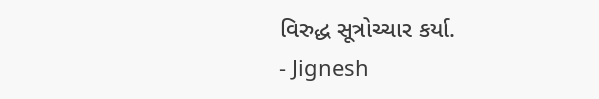વિરુદ્ધ સૂત્રોચ્ચાર કર્યા.
- Jignesh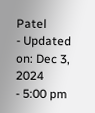Patel
- Updated on: Dec 3, 2024
- 5:00 pm